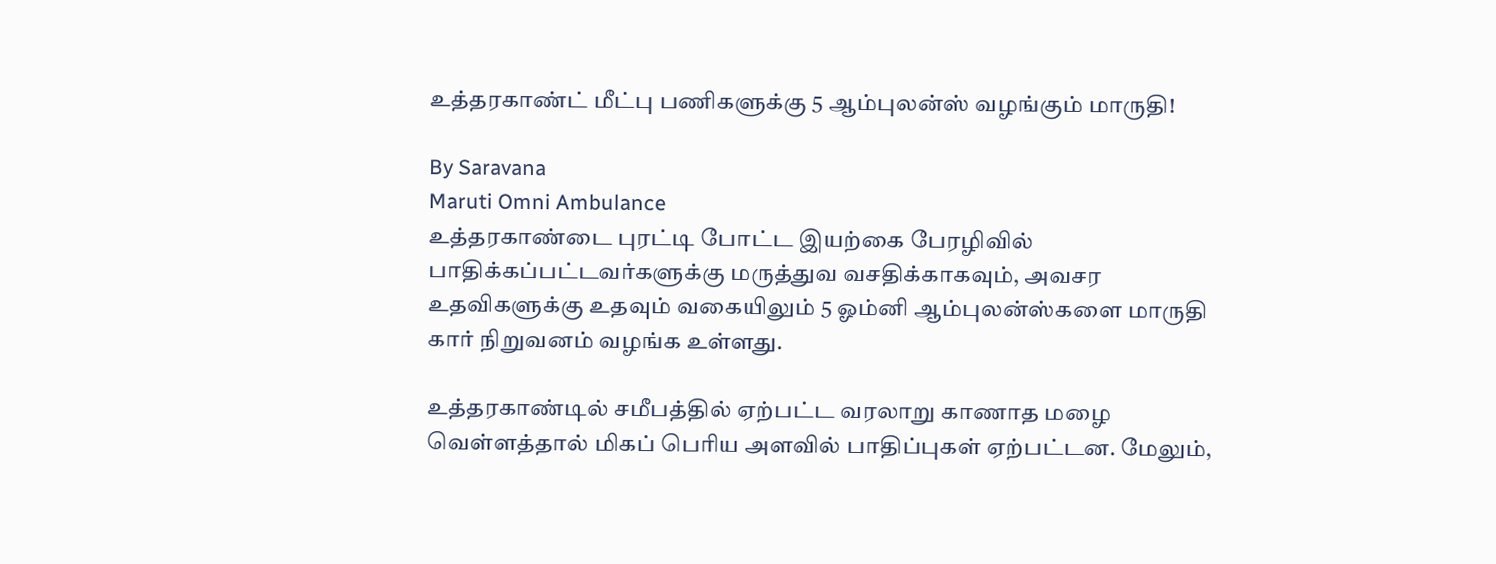உத்தரகாண்ட் மீட்பு பணிகளுக்கு 5 ஆம்புலன்ஸ் வழங்கும் மாருதி!

By Saravana
Maruti Omni Ambulance
உத்தரகாண்டை புரட்டி போட்ட இயற்கை பேரழிவில் பாதிக்கப்பட்டவர்களுக்கு மருத்துவ வசதிக்காகவும், அவசர உதவிகளுக்கு உதவும் வகையிலும் 5 ஓம்னி ஆம்புலன்ஸ்களை மாருதி கார் நிறுவனம் வழங்க உள்ளது.

உத்தரகாண்டில் சமீபத்தில் ஏற்பட்ட வரலாறு காணாத மழை வெள்ளத்தால் மிகப் பெரிய அளவில் பாதிப்புகள் ஏற்பட்டன. மேலும்,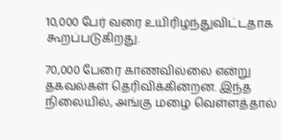10,000 பேர் வரை உயிரிழந்துவிட்டதாக கூறப்படுகிறது.

70,000 பேரை காணவில்லை என்று தகவல்கள் தெரிவிக்கின்றன. இந்த நிலையில், அங்கு மழை வெள்ளத்தால்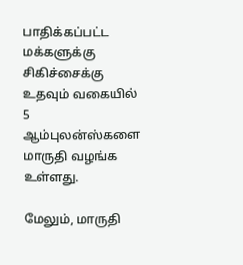பாதிக்கப்பட்ட மக்களுக்கு சிகிச்சைக்கு உதவும் வகையில் 5 ஆம்புலன்ஸ்களை மாருதி வழங்க உள்ளது.

மேலும், மாருதி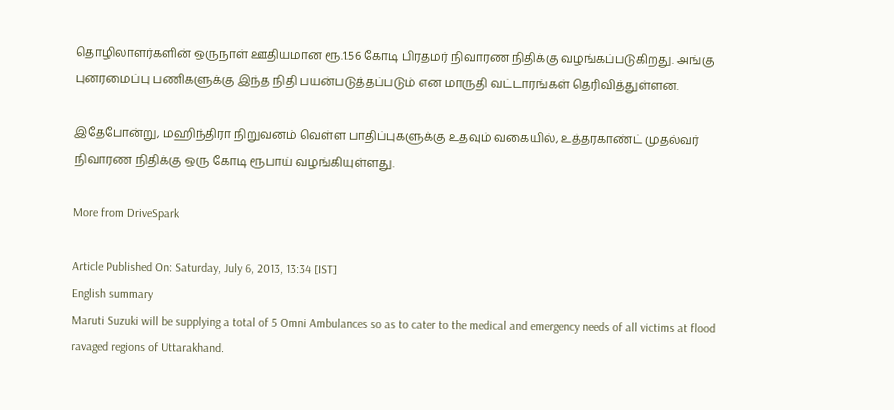தொழிலாளர்களின் ஒருநாள் ஊதியமான ரூ.1.56 கோடி பிரதமர் நிவாரண நிதிக்கு வழங்கப்படுகிறது. அங்கு புனரமைப்பு பணிகளுக்கு இந்த நிதி பயன்படுத்தப்படும் என மாருதி வட்டாரங்கள் தெரிவித்துள்ளன.

இதேபோன்று, மஹிந்திரா நிறுவனம் வெள்ள பாதிப்புகளுக்கு உதவும் வகையில், உத்தரகாண்ட் முதல்வர் நிவாரண நிதிக்கு ஒரு கோடி ரூபாய் வழங்கியுள்ளது.

More from DriveSpark

Article Published On: Saturday, July 6, 2013, 13:34 [IST]
English summary
Maruti Suzuki will be supplying a total of 5 Omni Ambulances so as to cater to the medical and emergency needs of all victims at flood ravaged regions of Uttarakhand.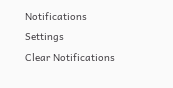Notifications
Settings
Clear Notifications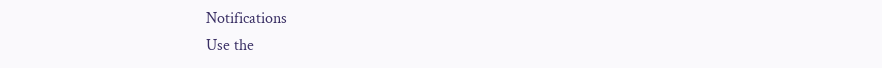Notifications
Use the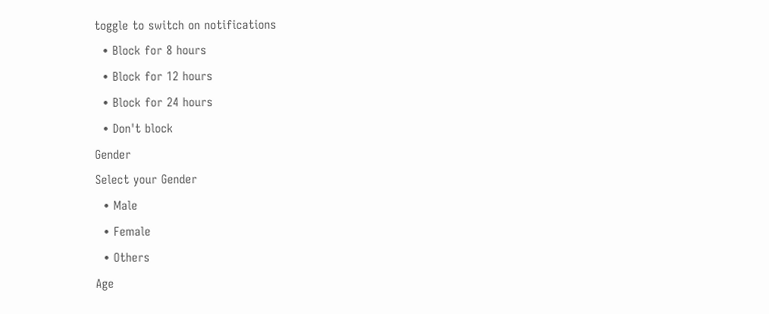toggle to switch on notifications
  • Block for 8 hours
  • Block for 12 hours
  • Block for 24 hours
  • Don't block
Gender
Select your Gender
  • Male
  • Female
  • Others
Age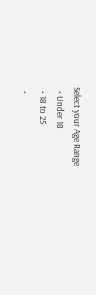Select your Age Range
  • Under 18
  • 18 to 25
  •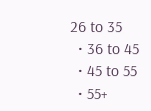26 to 35
  • 36 to 45
  • 45 to 55
  • 55+